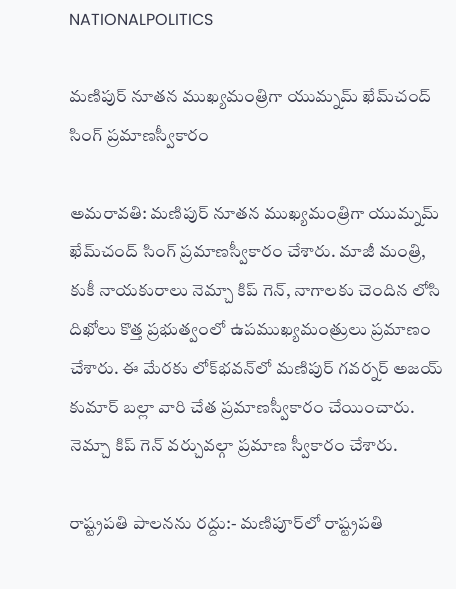NATIONALPOLITICS

మణిపుర్‌ నూతన ముఖ్యమంత్రిగా యుమ్నమ్‌ ఖేమ్‌చంద్‌ సింగ్‌ ప్రమాణస్వీకారం

అమరావతి: మణిపుర్‌ నూతన ముఖ్యమంత్రిగా యుమ్నమ్‌ ఖేమ్‌చంద్‌ సింగ్‌ ప్రమాణస్వీకారం చేశారు. మాజీ మంత్రి, కుకీ నాయకురాలు నెమ్చా కిప్ గెన్, నాగాలకు చెందిన లోసి దిఖోలు కొత్త ప్రభుత్వంలో ఉపముఖ్యమంత్రులు ప్రమాణం చేశారు. ఈ మేరకు లోక్‌భవన్‌లో మణిపుర్ గవర్నర్ అజయ్ కుమార్ బల్లా వారి చేత ప్రమాణస్వీకారం చేయించారు. నెమ్చా కిప్ గెన్ వర్చువల్గా ప్రమాణ స్వీకారం చేశారు.

రాష్ట్రపతి పాలనను రద్దు:- మణిపూర్‌లో రాష్ట్రపతి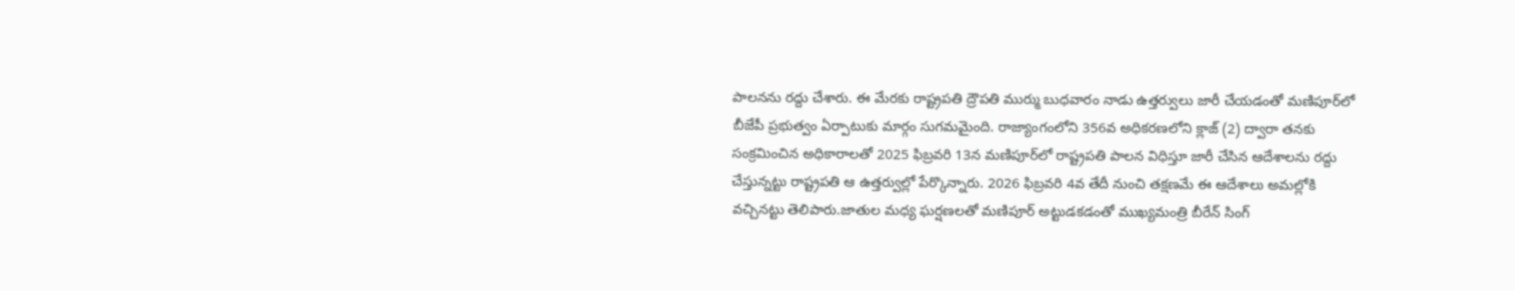పాలనను రద్దు చేశారు. ఈ మేరకు రాష్ట్రపతి ద్రౌపతి ముర్ము బుధవారం నాడు ఉత్తర్వులు జారీ చేయడంతో మణిపూర్‌లో బీజేపీ ప్రభుత్వం ఏర్పాటుకు మార్గం సుగమమైంది. రాజ్యాంగంలోని 356వ అధికరణలోని క్లాజ్ (2) ద్వారా తనకు సంక్రమించిన అధికారాలతో 2025 ఫిబ్రవరి 13న మణిపూర్‌లో రాష్ట్రపతి పాలన విధిస్తూ జారీ చేసిన ఆదేశాలను రద్దు చేస్తున్నట్టు రాష్ట్రపతి ఆ ఉత్తర్వుల్లో పేర్కొన్నారు. 2026 ఫిబ్రవరి 4వ తేదీ నుంచి తక్షణమే ఈ ఆదేశాలు అమల్లోకి వచ్చినట్టు తెలిపారు.జాతుల మధ్య ఘర్షణలతో మణిపూర్‌ అట్టుడకడంతో ముఖ్యమంత్రి బీరేన్ సింగ్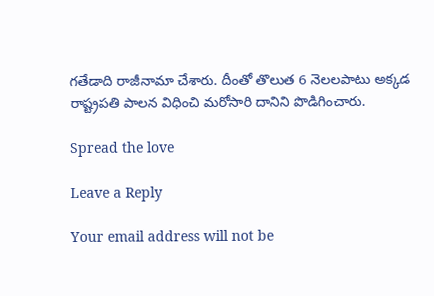గతేడాది రాజీనామా చేశారు. దీంతో తొలుత 6 నెలలపాటు అక్కడ రాష్ట్రపతి పాలన విధించి మరోసారి దానిని పొడిగించారు.

Spread the love

Leave a Reply

Your email address will not be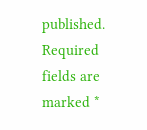published. Required fields are marked *